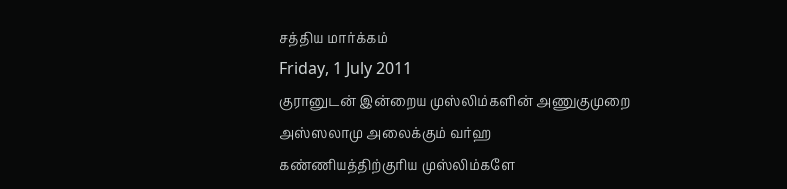சத்திய மார்க்கம்
Friday, 1 July 2011
குரானுடன் இன்றைய முஸ்லிம்களின் அணுகுமுறை
அஸ்ஸலாமு அலைக்கும் வர்ஹ
கண்ணியத்திற்குரிய முஸ்லிம்களே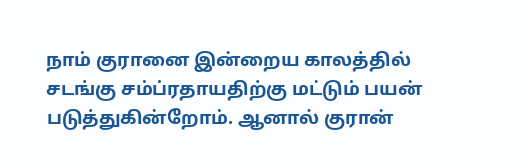நாம் குரானை இன்றைய காலத்தில் சடங்கு சம்ப்ரதாயதிற்கு மட்டும் பயன் படுத்துகின்றோம். ஆனால் குரான்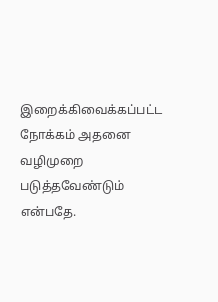இறைக்கிவைக்கப்பட்ட நோக்கம் அதனை வழிமுறை படுத்தவேண்டும் என்பதே.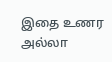இதை உணர அல்லா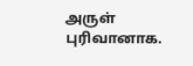அருள் புரிவானாக.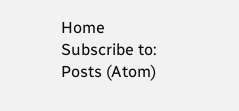Home
Subscribe to:
Posts (Atom)